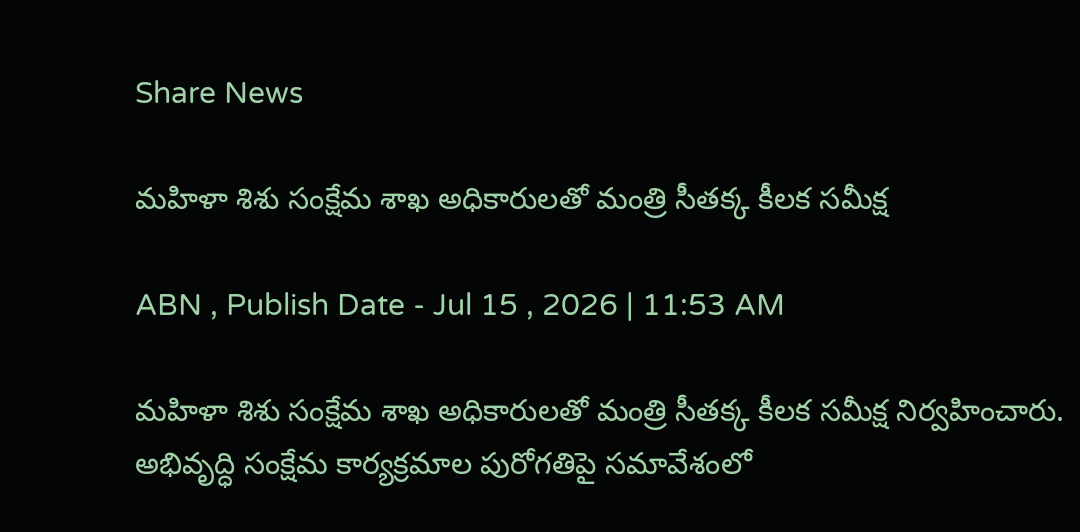Share News

మహిళా శిశు సంక్షేమ శాఖ అధికారులతో మంత్రి సీతక్క కీలక సమీక్ష

ABN , Publish Date - Jul 15 , 2026 | 11:53 AM

మహిళా శిశు సంక్షేమ శాఖ అధికారులతో మంత్రి సీతక్క కీలక సమీక్ష నిర్వహించారు. అభివృద్ధి సంక్షేమ కార్యక్రమాల పురోగతిపై సమావేశంలో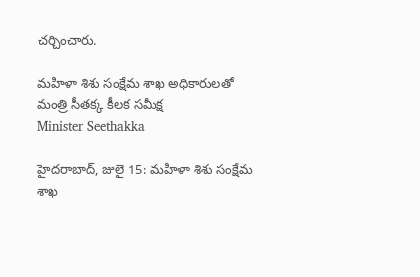చర్చించారు.

మహిళా శిశు సంక్షేమ శాఖ అధికారులతో మంత్రి సీతక్క కీలక సమీక్ష
Minister Seethakka

హైదరాబాద్, జులై 15: మహిళా శిశు సంక్షేమ శాఖ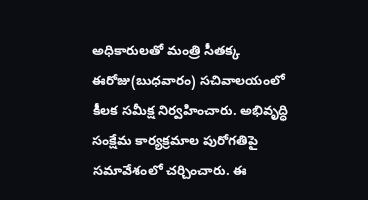అధికారులతో మంత్రి సీతక్క ఈరోజు(బుధవారం) సచివాలయంలో కీలక సమీక్ష నిర్వహించారు. అభివృద్ధి సంక్షేమ కార్యక్రమాల పురోగతిపై సమావేశంలో చర్చించారు. ఈ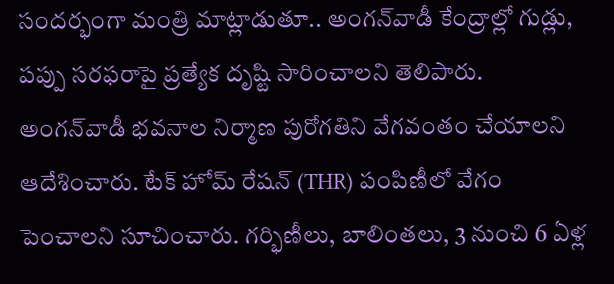సందర్భంగా మంత్రి మాట్లాడుతూ.. అంగన్‌వాడీ కేంద్రాల్లో గుడ్లు, పప్పు సరఫరాపై ప్రత్యేక దృష్టి సారించాలని తెలిపారు. అంగన్‌వాడీ భవనాల నిర్మాణ పురోగతిని వేగవంతం చేయాలని ఆదేశించారు. టేక్ హోమ్ రేషన్ (THR) పంపిణీలో వేగం పెంచాలని సూచించారు. గర్భిణీలు, బాలింతలు, 3 నుంచి 6 ఏళ్ల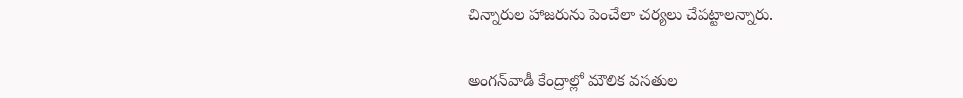చిన్నారుల హాజరును పెంచేలా చర్యలు చేపట్టాలన్నారు.


అంగన్‌వాడీ కేంద్రాల్లో మౌలిక వసతుల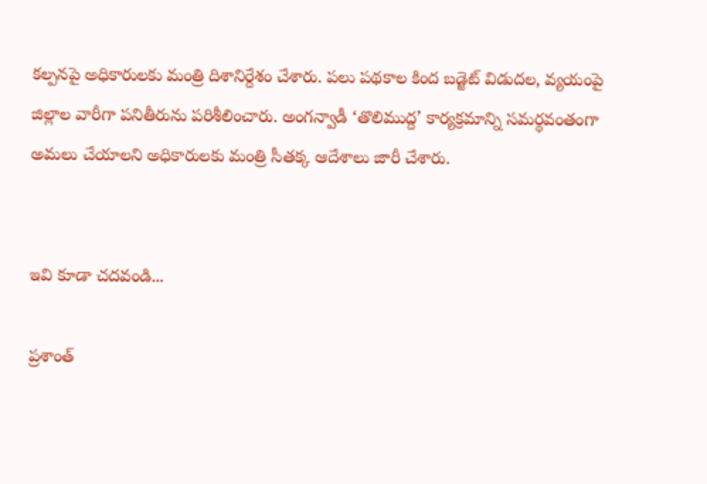కల్పనపై అధికారులకు మంత్రి దిశానిర్దేశం చేశారు. పలు పథకాల కింద బడ్జెట్ విడుదల, వ్యయంపై జిల్లాల వారీగా పనితీరును పరిశీలించారు. అంగన్వాడీ ‘తొలిముద్ద’ కార్యక్రమాన్ని సమర్థవంతంగా అమలు చేయాలని అధికారులకు మంత్రి సీతక్క ఆదేశాలు జారీ చేశారు.


ఇవి కూడా చదవండి...

ప్రశాంత్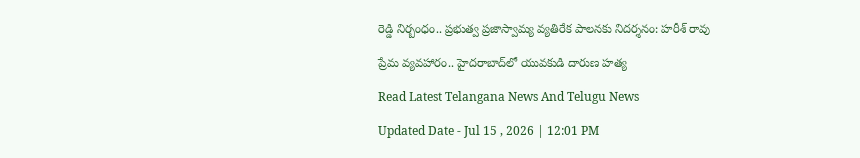రెడ్డి నిర్బంధం.. ప్రభుత్వ ప్రజాస్వామ్య వ్యతిరేక పాలనకు నిదర్శనం: హరీశ్ రావు

ప్రేమ వ్యవహారం.. హైదరాబాద్‌లో యువకుడి దారుణ హత్య

Read Latest Telangana News And Telugu News

Updated Date - Jul 15 , 2026 | 12:01 PM